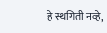हे स्थगिती नव्हे,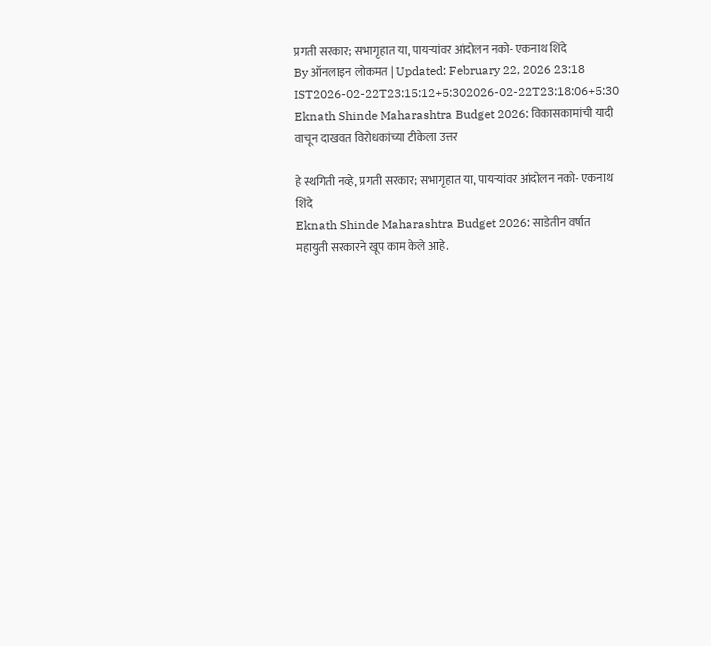प्रगती सरकार; सभागृहात या, पायऱ्यांवर आंदोलन नको- एकनाथ शिंदे
By ऑनलाइन लोकमत | Updated: February 22, 2026 23:18 IST2026-02-22T23:15:12+5:302026-02-22T23:18:06+5:30
Eknath Shinde Maharashtra Budget 2026: विकासकामांची यादी वाचून दाखवत विरोधकांच्या टीकेला उत्तर

हे स्थगिती नव्हे, प्रगती सरकार; सभागृहात या, पायऱ्यांवर आंदोलन नको- एकनाथ शिंदे
Eknath Shinde Maharashtra Budget 2026: साडेतीन वर्षात महायुती सरकारने खूप काम केले आहे.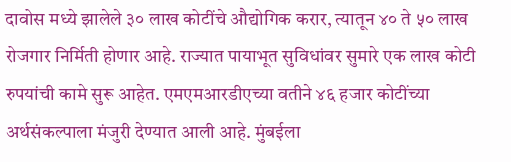दावोस मध्ये झालेले ३० लाख कोटींचे औद्योगिक करार, त्यातून ४० ते ५० लाख रोजगार निर्मिती होणार आहे. राज्यात पायाभूत सुविधांवर सुमारे एक लाख कोटी रुपयांची कामे सुरू आहेत. एमएमआरडीएच्या वतीने ४६ हजार कोटींच्या अर्थसंकल्पाला मंजुरी देण्यात आली आहे. मुंबईला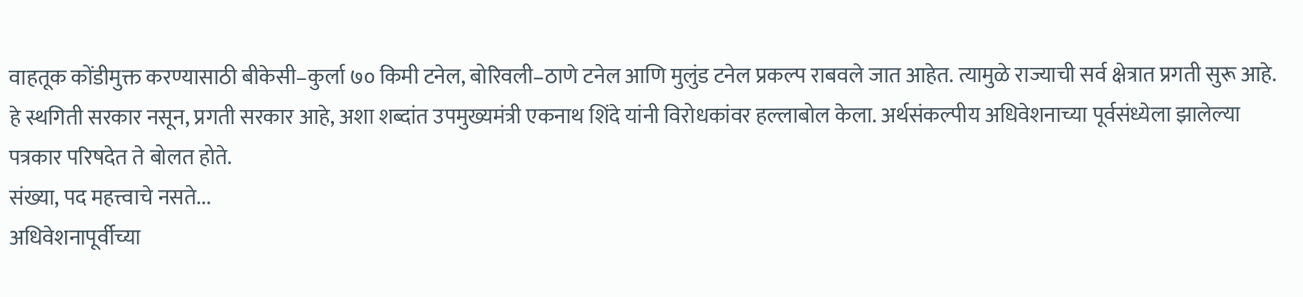वाहतूक कोंडीमुक्त करण्यासाठी बीकेसी–कुर्ला ७० किमी टनेल, बोरिवली–ठाणे टनेल आणि मुलुंड टनेल प्रकल्प राबवले जात आहेत. त्यामुळे राज्याची सर्व क्षेत्रात प्रगती सुरू आहे. हे स्थगिती सरकार नसून, प्रगती सरकार आहे, अशा शब्दांत उपमुख्यमंत्री एकनाथ शिंदे यांनी विरोधकांवर हल्लाबोल केला. अर्थसंकल्पीय अधिवेशनाच्या पूर्वसंध्येला झालेल्या पत्रकार परिषदेत ते बोलत होते.
संख्या, पद महत्त्वाचे नसते...
अधिवेशनापूर्वीच्या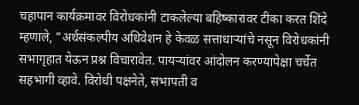चहापान कार्यक्रमावर विरोधकांनी टाकलेल्या बहिष्कारावर टीका करत शिंदे म्हणाले, "अर्थसंकल्पीय अधिवेशन हे केवळ सत्ताधाऱ्यांचे नसून विरोधकांनी सभागृहात येऊन प्रश्न विचारावेत. पायऱ्यांवर आंदोलन करण्यापेक्षा चर्चेत सहभागी व्हावे. विरोधी पक्षनेते, सभापती व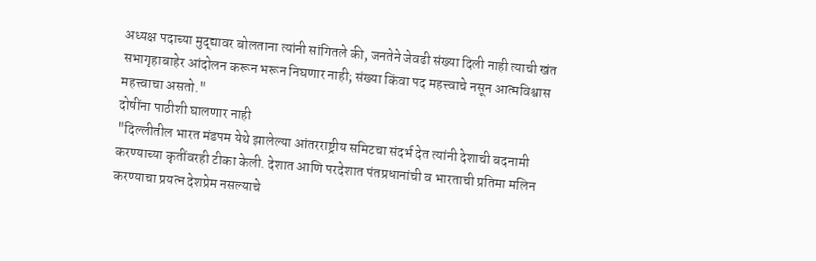अध्यक्ष पदाच्या मुद्द्यावर बोलताना त्यांनी सांगितले की, जनतेने जेवढी संख्या दिली नाही त्याची खंत सभागृहाबाहेर आंदोलन करून भरून निघणार नाही; संख्या किंवा पद महत्त्वाचे नसून आत्मविश्वास महत्त्वाचा असतो."
दोषींना पाठीशी घालणार नाही
"दिल्लीतील भारत मंडपम येथे झालेल्या आंतरराष्ट्रीय समिटचा संदर्भ देत त्यांनी देशाची बदनामी करण्याच्या कृतींवरही टीका केली. देशात आणि परदेशात पंतप्रधानांची व भारताची प्रतिमा मलिन करण्याचा प्रयत्न देशप्रेम नसल्याचे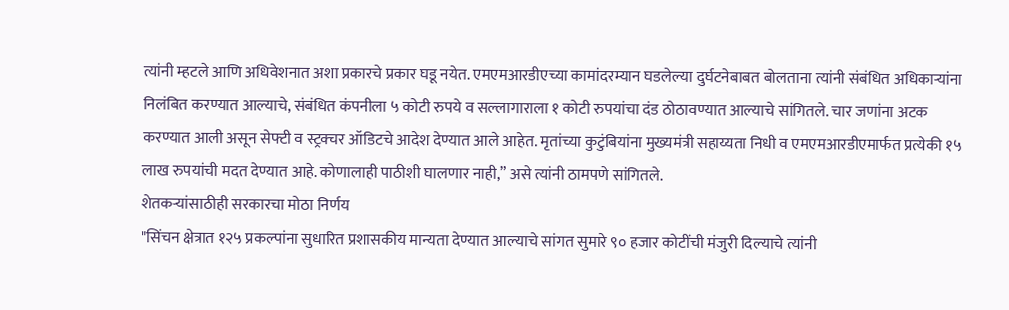त्यांनी म्हटले आणि अधिवेशनात अशा प्रकारचे प्रकार घडू नयेत. एमएमआरडीएच्या कामांदरम्यान घडलेल्या दुर्घटनेबाबत बोलताना त्यांनी संबंधित अधिकाऱ्यांना निलंबित करण्यात आल्याचे, संबंधित कंपनीला ५ कोटी रुपये व सल्लागाराला १ कोटी रुपयांचा दंड ठोठावण्यात आल्याचे सांगितले. चार जणांना अटक करण्यात आली असून सेफ्टी व स्ट्रक्चर ऑडिटचे आदेश देण्यात आले आहेत. मृतांच्या कुटुंबियांना मुख्यमंत्री सहाय्यता निधी व एमएमआरडीएमार्फत प्रत्येकी १५ लाख रुपयांची मदत देण्यात आहे. कोणालाही पाठीशी घालणार नाही,” असे त्यांनी ठामपणे सांगितले.
शेतकऱ्यांसाठीही सरकारचा मोठा निर्णय
"सिंचन क्षेत्रात १२५ प्रकल्पांना सुधारित प्रशासकीय मान्यता देण्यात आल्याचे सांगत सुमारे ९० हजार कोटींची मंजुरी दिल्याचे त्यांनी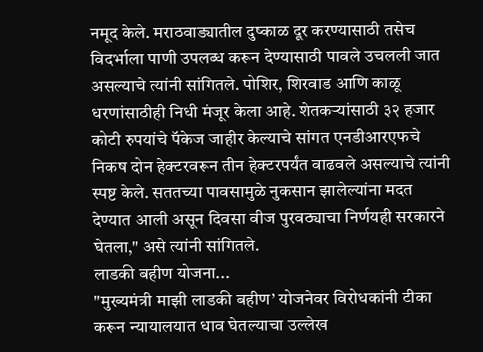नमूद केले. मराठवाड्यातील दुष्काळ दूर करण्यासाठी तसेच विदर्भाला पाणी उपलब्ध करून देण्यासाठी पावले उचलली जात असल्याचे त्यांनी सांगितले. पोशिर, शिरवाड आणि काळू धरणांसाठीही निधी मंजूर केला आहे. शेतकऱ्यांसाठी ३२ हजार कोटी रुपयांचे पॅकेज जाहीर केल्याचे सांगत एनडीआरएफचे निकष दोन हेक्टरवरून तीन हेक्टरपर्यंत वाढवले असल्याचे त्यांनी स्पष्ट केले. सततच्या पावसामुळे नुकसान झालेल्यांना मदत देण्यात आली असून दिवसा वीज पुरवठ्याचा निर्णयही सरकारने घेतला," असे त्यांनी सांगितले.
लाडकी बहीण योजना...
"मुख्यमंत्री माझी लाडकी बहीण’ योजनेवर विरोधकांनी टीका करून न्यायालयात धाव घेतल्याचा उल्लेख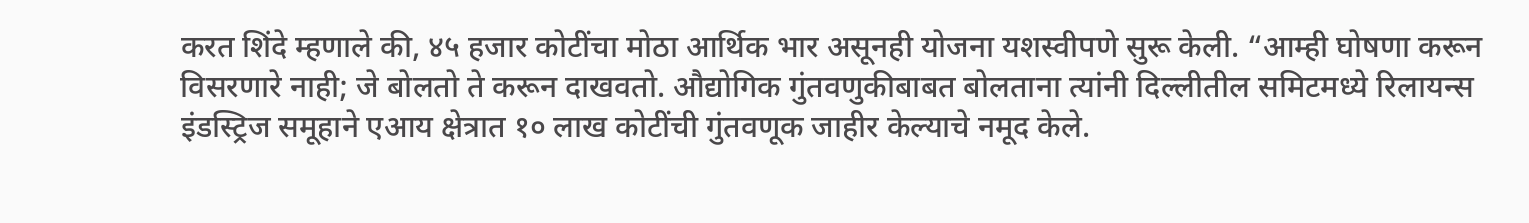करत शिंदे म्हणाले की, ४५ हजार कोटींचा मोठा आर्थिक भार असूनही योजना यशस्वीपणे सुरू केली. “आम्ही घोषणा करून विसरणारे नाही; जे बोलतो ते करून दाखवतो. औद्योगिक गुंतवणुकीबाबत बोलताना त्यांनी दिल्लीतील समिटमध्ये रिलायन्स इंडस्ट्रिज समूहाने एआय क्षेत्रात १० लाख कोटींची गुंतवणूक जाहीर केल्याचे नमूद केले.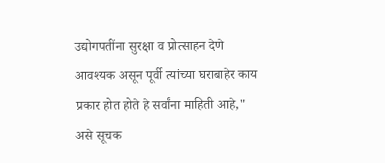उद्योगपतींना सुरक्षा व प्रोत्साहन देणे आवश्यक असून पूर्वी त्यांच्या घराबाहेर काय प्रकार होत होते हे सर्वांना माहिती आहे," असे सूचक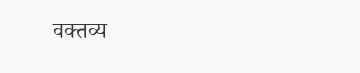वक्तव्य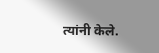त्यांनी केले.